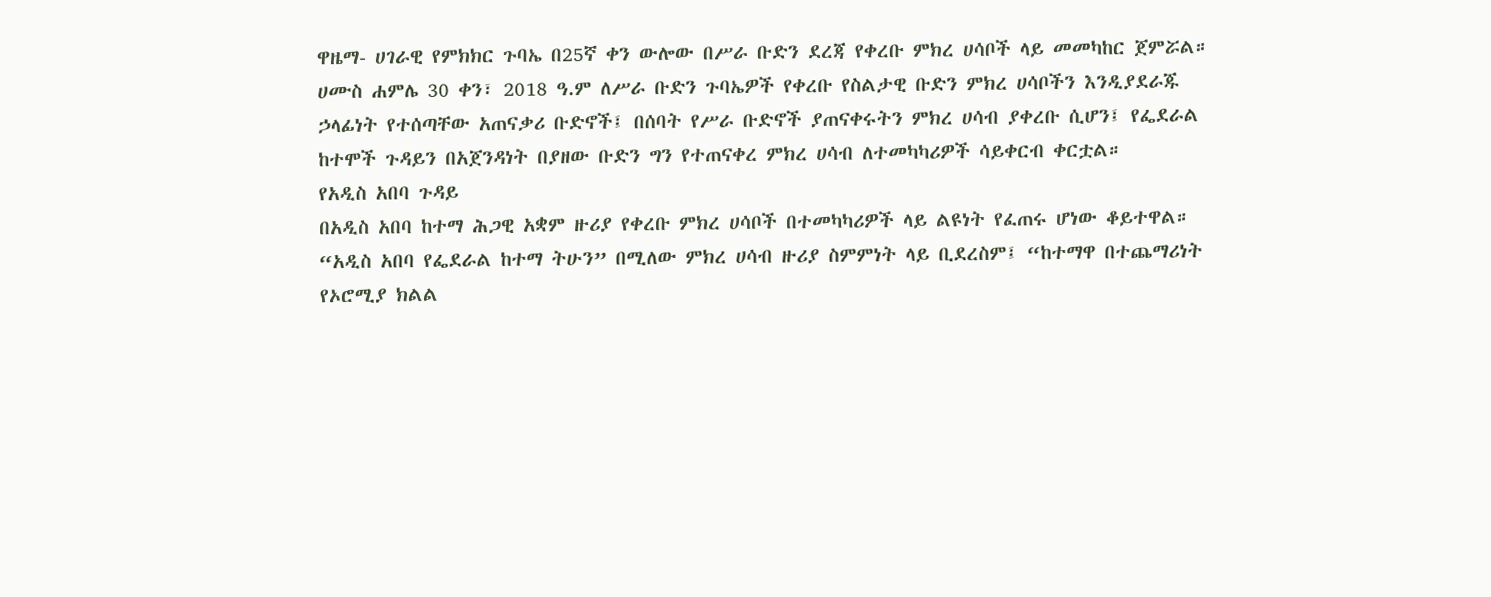ዋዜማ- ሀገራዊ የምክክር ጉባኤ በ25ኛ ቀን ውሎው በሥራ ቡድን ደረጃ የቀረቡ ምክረ ሀሳቦች ላይ መመካከር ጀምሯል። ሀሙስ ሐምሌ 30 ቀን፣ 2018 ዓ.ም ለሥራ ቡድን ጉባኤዎች የቀረቡ የስልታዊ ቡድን ምክረ ሀሳቦችን እንዲያደራጁ ኃላፊነት የተሰጣቸው አጠናቃሪ ቡድኖች፤ በሰባት የሥራ ቡድኖች ያጠናቀሩትን ምክረ ሀሳብ ያቀረቡ ሲሆን፤ የፌደራል ከተሞች ጉዳይን በአጀንዳነት በያዘው ቡድን ግን የተጠናቀረ ምክረ ሀሳብ ለተመካካሪዎች ሳይቀርብ ቀርቷል።
የአዲስ አበባ ጉዳይ
በአዲስ አበባ ከተማ ሕጋዊ አቋም ዙሪያ የቀረቡ ምክረ ሀሳቦች በተመካካሪዎች ላይ ልዩነት የፈጠሩ ሆነው ቆይተዋል። “አዲስ አበባ የፌደራል ከተማ ትሁን” በሚለው ምክረ ሀሳብ ዙሪያ ስምምነት ላይ ቢደረስም፤ “ከተማዋ በተጨማሪነት የኦሮሚያ ክልል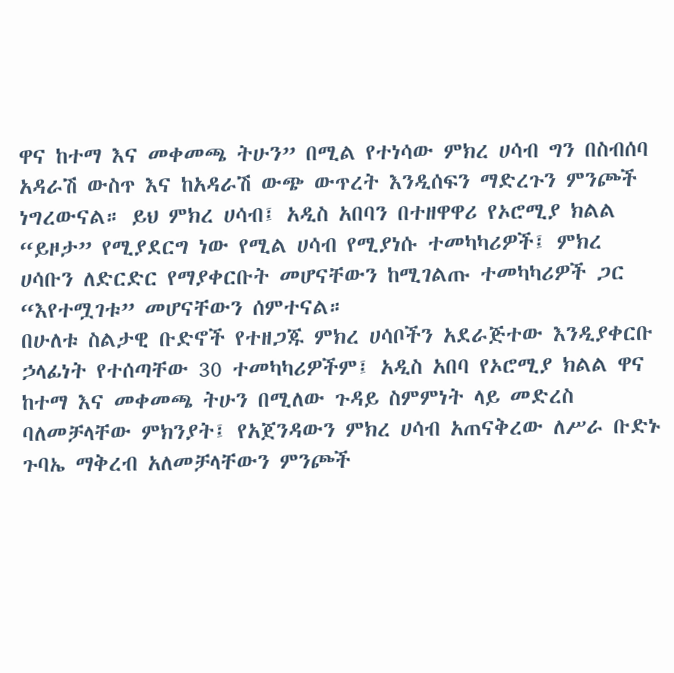ዋና ከተማ እና መቀመጫ ትሁን” በሚል የተነሳው ምክረ ሀሳብ ግን በስብሰባ አዳራሽ ውስጥ እና ከአዳራሽ ውጭ ውጥረት እንዲሰፍን ማድረጉን ምንጮች ነግረውናል። ይህ ምክረ ሀሳብ፤ አዲስ አበባን በተዘዋዋሪ የኦሮሚያ ክልል “ይዞታ” የሚያደርግ ነው የሚል ሀሳብ የሚያነሱ ተመካካሪዎች፤ ምክረ ሀሳቡን ለድርድር የማያቀርቡት መሆናቸውን ከሚገልጡ ተመካካሪዎች ጋር “እየተሟገቱ” መሆናቸውን ሰምተናል።
በሁለቱ ስልታዊ ቡድኖች የተዘጋጁ ምክረ ሀሳቦችን አደራጅተው እንዲያቀርቡ ኃላፊነት የተሰጣቸው 30 ተመካካሪዎችም፤ አዲስ አበባ የኦሮሚያ ክልል ዋና ከተማ እና መቀመጫ ትሁን በሚለው ጉዳይ ስምምነት ላይ መድረስ ባለመቻላቸው ምክንያት፤ የአጀንዳውን ምክረ ሀሳብ አጠናቅረው ለሥራ ቡድኑ ጉባኤ ማቅረብ አለመቻላቸውን ምንጮች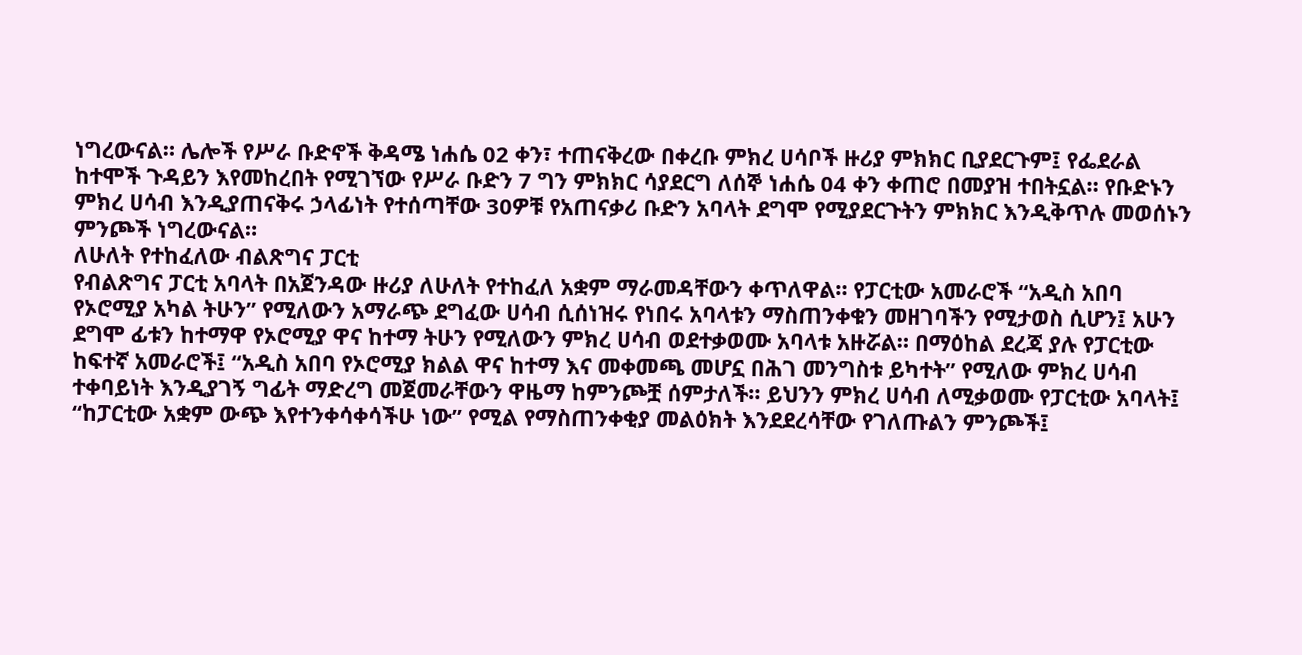ነግረውናል። ሌሎች የሥራ ቡድኖች ቅዳሜ ነሐሴ 02 ቀን፣ ተጠናቅረው በቀረቡ ምክረ ሀሳቦች ዙሪያ ምክክር ቢያደርጉም፤ የፌደራል ከተሞች ጉዳይን እየመከረበት የሚገኘው የሥራ ቡድን 7 ግን ምክክር ሳያደርግ ለሰኞ ነሐሴ 04 ቀን ቀጠሮ በመያዝ ተበትኗል። የቡድኑን ምክረ ሀሳብ እንዲያጠናቅሩ ኃላፊነት የተሰጣቸው 30ዎቹ የአጠናቃሪ ቡድን አባላት ደግሞ የሚያደርጉትን ምክክር እንዲቅጥሉ መወሰኑን ምንጮች ነግረውናል።
ለሁለት የተከፈለው ብልጽግና ፓርቲ
የብልጽግና ፓርቲ አባላት በአጀንዳው ዙሪያ ለሁለት የተከፈለ አቋም ማራመዳቸውን ቀጥለዋል። የፓርቲው አመራሮች “አዲስ አበባ የኦሮሚያ አካል ትሁን” የሚለውን አማራጭ ደግፈው ሀሳብ ሲሰነዝሩ የነበሩ አባላቱን ማስጠንቀቁን መዘገባችን የሚታወስ ሲሆን፤ አሁን ደግሞ ፊቱን ከተማዋ የኦሮሚያ ዋና ከተማ ትሁን የሚለውን ምክረ ሀሳብ ወደተቃወሙ አባላቱ አዙሯል። በማዕከል ደረጃ ያሉ የፓርቲው ከፍተኛ አመራሮች፤ “አዲስ አበባ የኦሮሚያ ክልል ዋና ከተማ እና መቀመጫ መሆኗ በሕገ መንግስቱ ይካተት” የሚለው ምክረ ሀሳብ ተቀባይነት እንዲያገኝ ግፊት ማድረግ መጀመራቸውን ዋዜማ ከምንጮቿ ሰምታለች። ይህንን ምክረ ሀሳብ ለሚቃወሙ የፓርቲው አባላት፤ “ከፓርቲው አቋም ውጭ እየተንቀሳቀሳችሁ ነው” የሚል የማስጠንቀቂያ መልዕክት እንደደረሳቸው የገለጡልን ምንጮች፤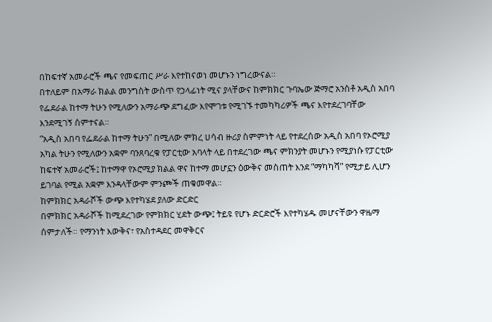በከፍተኛ አመራሮች ጫና የመፍጠር ሥራ እየተከናወነ መሆኑን ነግረውናል።
በተለይም በአማራ ክልል መንግስት ውስጥ የኃላፊነት ሚና ያላቸውና ከምክክር ጉባኤው ጅማሮ አንስቶ አዲስ አበባ የፌደራል ከተማ ትሁን የሚለውን አማራጭ ደግፈው እየሞገቱ የሚገኙ ተመካካሪዎች ጫና እየተደረገባቸው እንደሚገኝ ሰምተናል።
“አዲስ አበባ የፌደራል ከተማ ትሁን” በሚለው ምክረ ሀሳብ ዙሪያ ስምምነት ላይ የተደረሰው አዲስ አበባ የኦሮሚያ አካል ትሁን የሚለውን አቋም ባንጸባረቁ የፓርቲው አባላት ላይ በተደረገው ጫና ምክንያት መሆኑን የሚያነሱ የፓርቲው ከፍተኛ አመራሮች፤ ከተማዋ የኦሮሚያ ክልል ዋና ከተማ መሆኗን ዕውቅና መስጠት እንደ “ማካካሻ” የሚታይ ሊሆን ይገባል የሚል አቋም እንዳላቸውም ምንጮች ጠቁመዋል።
ከምክክር አዳራሾች ውጭ እየተካሄደ ያለው ድርድር
በምክክር አዳራሾች ከሚደረገው የምክክር ሂደት ውጭ፤ ትይዩ የሆኑ ድርድሮች እየተካሄዱ መሆናቸውን ዋዜማ ሰምታለች። የማንነት እውቅና፣ የአስተዳደር መዋቅርና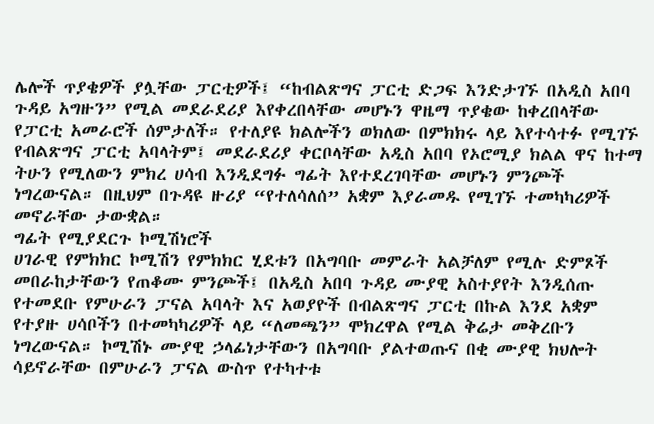ሌሎች ጥያቄዎች ያሏቸው ፓርቲዎች፤ “ከብልጽግና ፓርቲ ድጋፍ እንድታገኙ በአዲስ አበባ ጉዳይ አግዙን” የሚል መደራደሪያ እየቀረበላቸው መሆኑን ዋዜማ ጥያቄው ከቀረበላቸው የፓርቲ አመራሮች ሰምታለች። የተለያዩ ክልሎችን ወክለው በምክክሩ ላይ እየተሳተፉ የሚገኙ የብልጽግና ፓርቲ አባላትም፤ መደራደሪያ ቀርቦላቸው አዲስ አበባ የኦሮሚያ ክልል ዋና ከተማ ትሁን የሚለውን ምክረ ሀሳብ እንዲደግፉ ግፊት እየተደረገባቸው መሆኑን ምንጮች ነግረውናል። በዚህም በጉዳዩ ዙሪያ “የተለሳለሰ” አቋም እያራመዱ የሚገኙ ተመካካሪዎች መኖራቸው ታውቋል።
ግፊት የሚያደርጉ ኮሚሽነሮች
ሀገራዊ የምክክር ኮሚሽን የምክክር ሂደቱን በአግባቡ መምራት አልቻለም የሚሉ ድምጾች መበራከታቸውን የጠቆሙ ምንጮች፤ በአዲስ አበባ ጉዳይ ሙያዊ አስተያየት እንዲሰጡ የተመደቡ የምሁራን ፓናል አባላት እና አወያዮች በብልጽግና ፓርቲ በኩል እንደ አቋም የተያዙ ሀሳቦችን በተመካካሪዎች ላይ “ለመጫን” ሞክረዋል የሚል ቅሬታ መቅረቡን ነግረውናል። ኮሚሽኑ ሙያዊ ኃላፊነታቸውን በአግባቡ ያልተወጡና በቂ ሙያዊ ክህሎት ሳይኖራቸው በምሁራን ፓናል ውስጥ የተካተቱ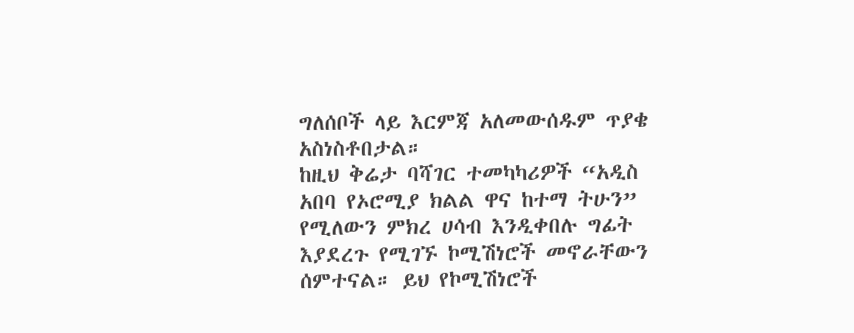ግለሰቦች ላይ እርምጃ አለመውሰዱም ጥያቄ አስነስቶበታል።
ከዚህ ቅሬታ ባሻገር ተመካካሪዎች “አዲስ አበባ የኦሮሚያ ክልል ዋና ከተማ ትሁን” የሚለውን ምክረ ሀሳብ እንዲቀበሉ ግፊት እያደረጉ የሚገኙ ኮሚሽነሮች መኖራቸውን ሰምተናል። ይህ የኮሚሽነሮች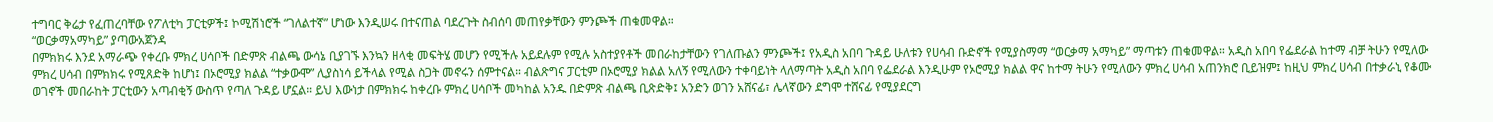ተግባር ቅሬታ የፈጠረባቸው የፖለቲካ ፓርቲዎች፤ ኮሚሽነሮች “ገለልተኛ” ሆነው እንዲሠሩ በተናጠል ባደረጉት ስብሰባ መጠየቃቸውን ምንጮች ጠቁመዋል።
“ወርቃማአማካይ” ያጣውአጀንዳ
በምክክሩ እንደ አማራጭ የቀረቡ ምክረ ሀሳቦች በድምጽ ብልጫ ውሳኔ ቢያገኙ እንኳን ዘላቂ መፍትሄ መሆን የሚችሉ አይደሉም የሚሉ አስተያየቶች መበራከታቸውን የገለጡልን ምንጮች፤ የአዲስ አበባ ጉዳይ ሁለቱን የሀሳብ ቡድኖች የሚያስማማ “ወርቃማ አማካይ” ማጣቱን ጠቁመዋል። አዲስ አበባ የፌደራል ከተማ ብቻ ትሁን የሚለው ምክረ ሀሳብ በምክክሩ የሚጸድቅ ከሆነ፤ በኦሮሚያ ክልል “ተቃውሞ” ሊያስነሳ ይችላል የሚል ስጋት መኖሩን ሰምተናል። ብልጽግና ፓርቲም በኦሮሚያ ክልል አለኝ የሚለውን ተቀባይነት ላለማጣት አዲስ አበባ የፌደራል እንዲሁም የኦሮሚያ ክልል ዋና ከተማ ትሁን የሚለውን ምክረ ሀሳብ አጠንክሮ ቢይዝም፤ ከዚህ ምክረ ሀሳብ በተቃራኒ የቆሙ ወገኖች መበራከት ፓርቲውን አጣብቂኝ ውስጥ የጣለ ጉዳይ ሆኗል። ይህ እውነታ በምክክሩ ከቀረቡ ምክረ ሀሳቦች መካከል አንዱ በድምጽ ብልጫ ቢጽድቅ፤ አንድን ወገን አሸናፊ፣ ሌላኛውን ደግሞ ተሸናፊ የሚያደርግ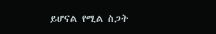ይሆናል የሚል ስጋት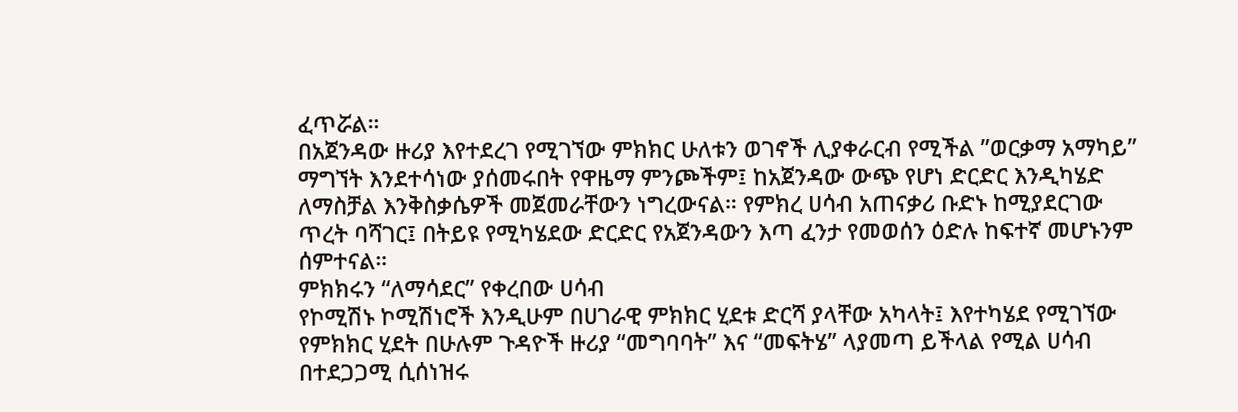ፈጥሯል።
በአጀንዳው ዙሪያ እየተደረገ የሚገኘው ምክክር ሁለቱን ወገኖች ሊያቀራርብ የሚችል ”ወርቃማ አማካይ” ማግኘት እንደተሳነው ያሰመሩበት የዋዜማ ምንጮችም፤ ከአጀንዳው ውጭ የሆነ ድርድር እንዲካሄድ ለማስቻል እንቅስቃሴዎች መጀመራቸውን ነግረውናል። የምክረ ሀሳብ አጠናቃሪ ቡድኑ ከሚያደርገው ጥረት ባሻገር፤ በትይዩ የሚካሄደው ድርድር የአጀንዳውን እጣ ፈንታ የመወሰን ዕድሉ ከፍተኛ መሆኑንም ሰምተናል።
ምክክሩን “ለማሳደር” የቀረበው ሀሳብ
የኮሚሽኑ ኮሚሽነሮች እንዲሁም በሀገራዊ ምክክር ሂደቱ ድርሻ ያላቸው አካላት፤ እየተካሄደ የሚገኘው የምክክር ሂደት በሁሉም ጉዳዮች ዙሪያ “መግባባት” እና “መፍትሄ” ላያመጣ ይችላል የሚል ሀሳብ በተደጋጋሚ ሲሰነዝሩ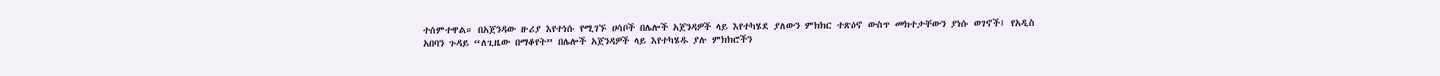ተሰምተዋል። በአጀንዳው ዙሪያ እየተነሱ የሚገኙ ሀሳቦች በሌሎች አጀንዳዎች ላይ እየተካሄደ ያለውን ምክክር ተጽዕኖ ውስጥ መክተታቸውን ያነሱ ወገኖች፤ የአዲስ አበባን ጉዳይ “ለጊዜው በማቆየት” በሌሎች አጀንዳዎች ላይ እየተካሄዱ ያሉ ምክክሮችን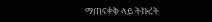ማጠናቀቅ ላይ ትኩረት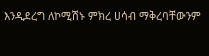እንዲደረግ ለኮሚሽኑ ምክረ ሀሳብ ማቅረባቸውንም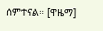ሰምተናል። [ዋዜማ]